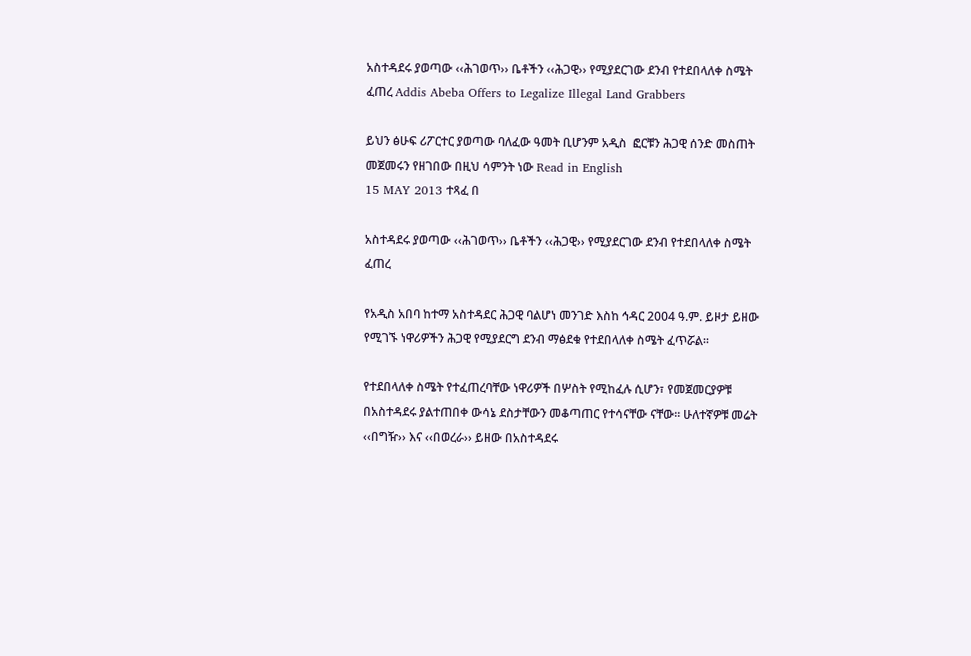አስተዳደሩ ያወጣው ‹‹ሕገወጥ›› ቤቶችን ‹‹ሕጋዊ›› የሚያደርገው ደንብ የተደበላለቀ ስሜት ፈጠረ Addis Abeba Offers to Legalize Illegal Land Grabbers

ይህን ፅሁፍ ሪፖርተር ያወጣው ባለፈው ዓመት ቢሆንም አዲስ  ፎርቹን ሕጋዊ ሰንድ መስጠት መጀመሩን የዘገበው በዚህ ሳምንት ነው Read in English
15 MAY 2013 ተጻፈ በ

አስተዳደሩ ያወጣው ‹‹ሕገወጥ›› ቤቶችን ‹‹ሕጋዊ›› የሚያደርገው ደንብ የተደበላለቀ ስሜት ፈጠረ

የአዲስ አበባ ከተማ አስተዳደር ሕጋዊ ባልሆነ መንገድ እስከ ኅዳር 2004 ዓ.ም. ይዞታ ይዘው የሚገኙ ነዋሪዎችን ሕጋዊ የሚያደርግ ደንብ ማፅደቁ የተደበላለቀ ስሜት ፈጥሯል፡፡

የተደበላለቀ ስሜት የተፈጠረባቸው ነዋሪዎች በሦስት የሚከፈሉ ሲሆን፣ የመጀመርያዎቹ በአስተዳደሩ ያልተጠበቀ ውሳኔ ደስታቸውን መቆጣጠር የተሳናቸው ናቸው፡፡ ሁለተኛዎቹ መሬት ‹‹በግዥ›› እና ‹‹በወረራ›› ይዘው በአስተዳደሩ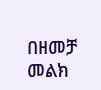በዘመቻ መልክ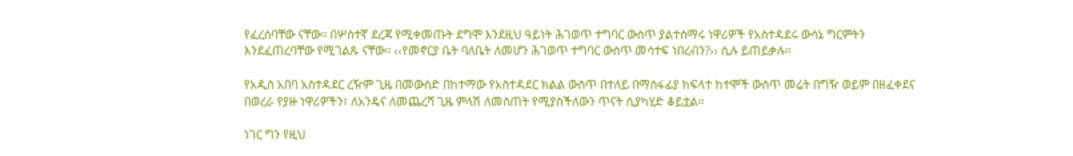የፈረሰባቸው ናቸው፡፡ በሦስተኛ ደረጃ የሚቀመጡት ደግሞ እንደዚህ ዓይነት ሕገወጥ ተግባር ውስጥ ያልተሰማሩ ነዋሪዎች የአስተዳደሩ ውሳኔ ግርምትን እንደፈጠረባቸው የሚገልጹ ናቸው፡፡ ‹‹የመኖርያ ቤት ባለቤት ለመሆን ሕገወጥ ተግባር ውስጥ መሳተፍ ነበረብን?›› ሲሉ ይጠይቃሉ፡፡

የአዲስ አበባ አስተዳደር ረዥም ጊዜ በመውሰድ በከተማው የአስተዳደር ክልል ውስጥ በተለይ በማስፋፊያ ክፍላተ ከተሞች ውስጥ መሬት በግዥ ወይም በዘፈቀደና በወረራ የያዙ ነዋሪዎችን፣ ለአንዴና ለመጨረሻ ጊዜ ምላሽ ለመስጠት የሚያስችለውን ጥናት ሲያካሂድ ቆይቷል፡፡

ነገር ግን የዚህ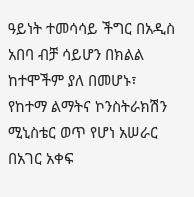ዓይነት ተመሳሳይ ችግር በአዲስ አበባ ብቻ ሳይሆን በክልል ከተሞችም ያለ በመሆኑ፣ የከተማ ልማትና ኮንስትራክሽን ሚኒስቴር ወጥ የሆነ አሠራር በአገር አቀፍ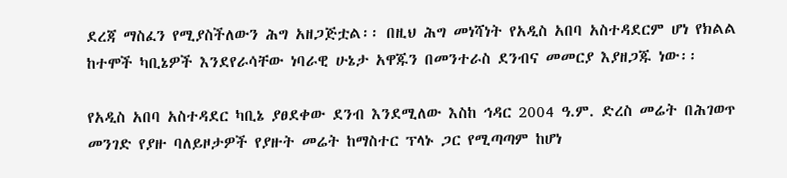ደረጃ ማስፈን የሚያስችለውን ሕግ አዘጋጅቷል፡፡ በዚህ ሕግ መነሻነት የአዲስ አበባ አስተዳደርም ሆነ የክልል ከተሞች ካቢኔዎች እንደየራሳቸው ነባራዊ ሁኔታ አዋጁን በመንተራስ ደንብና መመርያ እያዘጋጁ ነው፡፡

የአዲስ አበባ አስተዳደር ካቢኔ ያፀደቀው ደንብ እንደሚለው እስከ ኅዳር 2004 ዓ.ም. ድረስ መሬት በሕገወጥ መንገድ የያዙ ባለይዞታዎች የያዙት መሬት ከማስተር ፕላኑ ጋር የሚጣጣም ከሆነ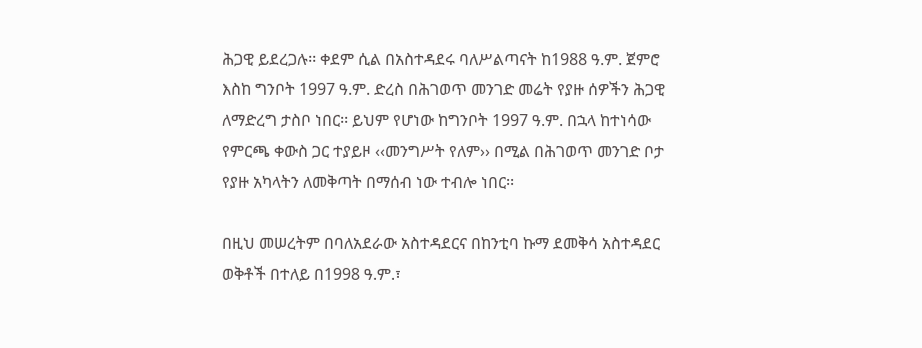ሕጋዊ ይደረጋሉ፡፡ ቀደም ሲል በአስተዳደሩ ባለሥልጣናት ከ1988 ዓ.ም. ጀምሮ እስከ ግንቦት 1997 ዓ.ም. ድረስ በሕገወጥ መንገድ መሬት የያዙ ሰዎችን ሕጋዊ ለማድረግ ታስቦ ነበር፡፡ ይህም የሆነው ከግንቦት 1997 ዓ.ም. በኋላ ከተነሳው የምርጫ ቀውስ ጋር ተያይዞ ‹‹መንግሥት የለም›› በሚል በሕገወጥ መንገድ ቦታ የያዙ አካላትን ለመቅጣት በማሰብ ነው ተብሎ ነበር፡፡

በዚህ መሠረትም በባለአደራው አስተዳደርና በከንቲባ ኩማ ደመቅሳ አስተዳደር ወቅቶች በተለይ በ1998 ዓ.ም.፣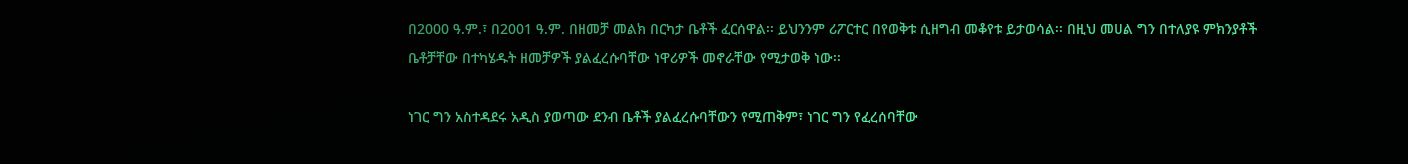በ2000 ዓ.ም.፣ በ2001 ዓ.ም. በዘመቻ መልክ በርካታ ቤቶች ፈርሰዋል፡፡ ይህንንም ሪፖርተር በየወቅቱ ሲዘግብ መቆየቱ ይታወሳል፡፡ በዚህ መሀል ግን በተለያዩ ምክንያቶች ቤቶቻቸው በተካሄዱት ዘመቻዎች ያልፈረሱባቸው ነዋሪዎች መኖራቸው የሚታወቅ ነው፡፡

ነገር ግን አስተዳደሩ አዲስ ያወጣው ደንብ ቤቶች ያልፈረሱባቸውን የሚጠቅም፣ ነገር ግን የፈረሰባቸው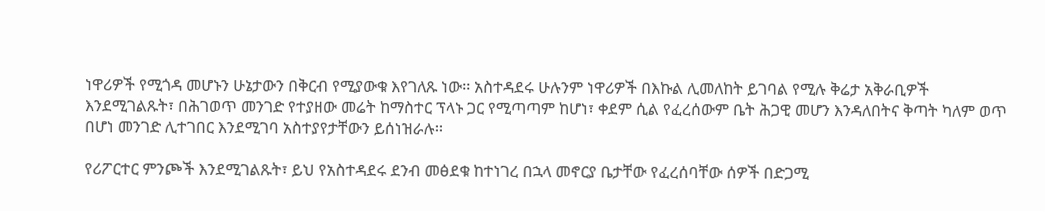ነዋሪዎች የሚጎዳ መሆኑን ሁኔታውን በቅርብ የሚያውቁ እየገለጹ ነው፡፡ አስተዳደሩ ሁሉንም ነዋሪዎች በእኩል ሊመለከት ይገባል የሚሉ ቅሬታ አቅራቢዎች እንደሚገልጹት፣ በሕገወጥ መንገድ የተያዘው መሬት ከማስተር ፕላኑ ጋር የሚጣጣም ከሆነ፣ ቀደም ሲል የፈረሰውም ቤት ሕጋዊ መሆን እንዳለበትና ቅጣት ካለም ወጥ በሆነ መንገድ ሊተገበር እንደሚገባ አስተያየታቸውን ይሰነዝራሉ፡፡

የሪፖርተር ምንጮች እንደሚገልጹት፣ ይህ የአስተዳደሩ ደንብ መፅደቁ ከተነገረ በኋላ መኖርያ ቤታቸው የፈረሰባቸው ሰዎች በድጋሚ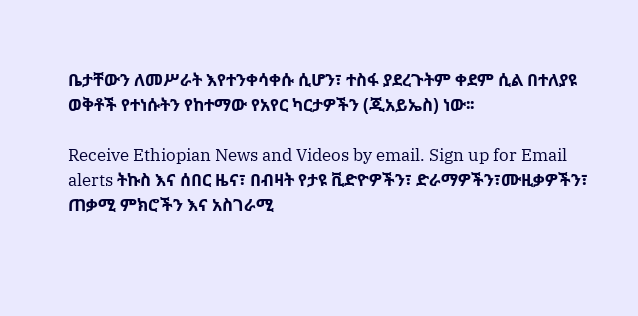ቤታቸውን ለመሥራት እየተንቀሳቀሱ ሲሆን፣ ተስፋ ያደረጉትም ቀደም ሲል በተለያዩ ወቅቶች የተነሱትን የከተማው የአየር ካርታዎችን (ጂአይኤስ) ነው፡፡

Receive Ethiopian News and Videos by email. Sign up for Email alerts ትኩስ እና ሰበር ዜና፣ በብዛት የታዩ ቪድዮዎችን፣ ድራማዎችን፣ሙዚቃዎችን፣ ጠቃሚ ምክሮችን እና አስገራሚ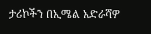ታሪኮችን በኢሜል አድራሻዎ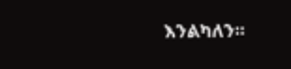እንልካለን።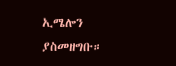ኢሜሎን ያስመዘግቡ።